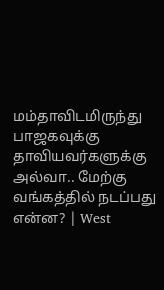மம்தாவிடமிருந்து பாஜகவுக்கு தாவியவர்களுக்கு அல்வா.. மேற்கு வங்கத்தில் நடப்பது என்ன? | West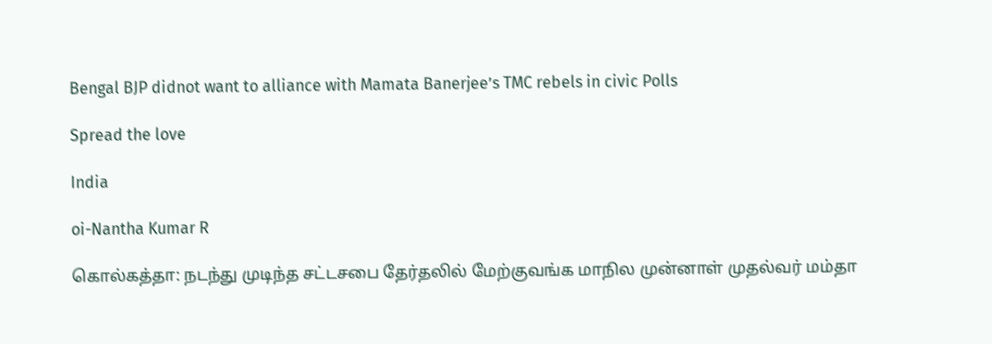Bengal BJP didnot want to alliance with Mamata Banerjee’s TMC rebels in civic Polls

Spread the love

India

oi-Nantha Kumar R

கொல்கத்தா: நடந்து முடிந்த சட்டசபை தேர்தலில் மேற்குவங்க மாநில முன்னாள் முதல்வர் மம்தா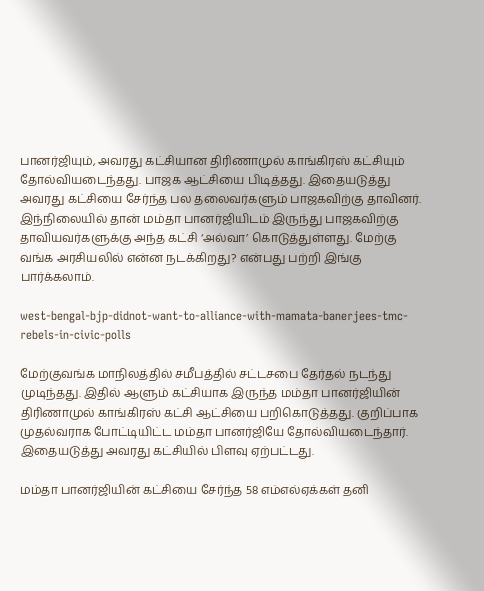பானர்ஜியும், அவரது கட்சியான திரிணாமுல் காங்கிரஸ் கட்சியும் தோல்வியடைந்தது. பாஜக ஆட்சியை பிடித்தது. இதையடுத்து அவரது கட்சியை சேர்ந்த பல தலைவர்களும் பாஜகவிற்கு தாவினர். இந்நிலையில் தான் மம்தா பானர்ஜியிடம் இருந்து பாஜகவிற்கு தாவியவர்களுக்கு அந்த கட்சி ‘அல்வா’ கொடுத்துள்ளது. மேற்கு வங்க அரசியலில் என்ன நடக்கிறது? என்பது பற்றி இங்கு பார்க்கலாம்.

west-bengal-bjp-didnot-want-to-alliance-with-mamata-banerjees-tmc-rebels-in-civic-polls

மேற்குவங்க மாநிலத்தில் சமீபத்தில் சட்டசபை தேர்தல் நடந்து முடிந்தது. இதில் ஆளும் கட்சியாக இருந்த மம்தா பானர்ஜியின் திரிணாமுல் காங்கிரஸ் கட்சி ஆட்சியை பறிகொடுத்தது. குறிப்பாக முதல்வராக போட்டியிட்ட மம்தா பானர்ஜியே தோல்வியடைந்தார். இதையடுத்து அவரது கட்சியில் பிளவு ஏற்பட்டது.

மம்தா பானர்ஜியின் கட்சியை சேர்ந்த 58 எம்எல்ஏக்கள் தனி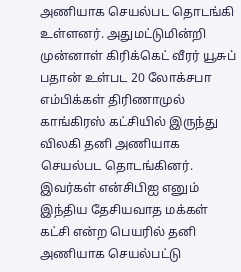அணியாக செயல்பட தொடங்கி உள்ளனர். அதுமட்டுமின்றி முன்னாள் கிரிக்கெட் வீரர் யூசுப் பதான் உள்பட 20 லோக்சபா எம்பிக்கள் திரிணாமுல் காங்கிரஸ் கட்சியில் இருந்து விலகி தனி அணியாக செயல்பட தொடங்கினர். இவர்கள் என்சிபிஐ எனும் இந்திய தேசியவாத மக்கள் கட்சி என்ற பெயரில் தனி அணியாக செயல்பட்டு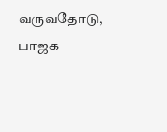வருவதோடு, பாஜக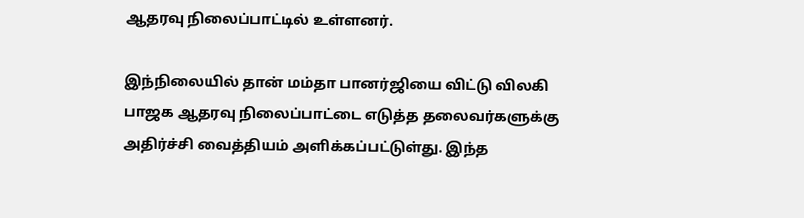ஆதரவு நிலைப்பாட்டில் உள்ளனர்.

இந்நிலையில் தான் மம்தா பானர்ஜியை விட்டு விலகி பாஜக ஆதரவு நிலைப்பாட்டை எடுத்த தலைவர்களுக்கு அதிர்ச்சி வைத்தியம் அளிக்கப்பட்டுள்து. இந்த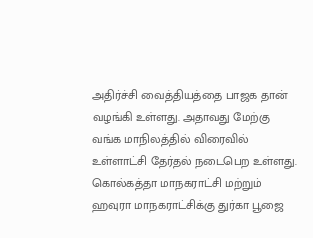அதிர்ச்சி வைத்தியத்தை பாஜக தான் வழங்கி உள்ளது. அதாவது மேற்கு வங்க மாநிலத்தில் விரைவில் உள்ளாட்சி தேர்தல் நடைபெற உள்ளது. கொல்கத்தா மாநகராட்சி மற்றும் ஹவுரா மாநகராட்சிக்கு துர்கா பூஜை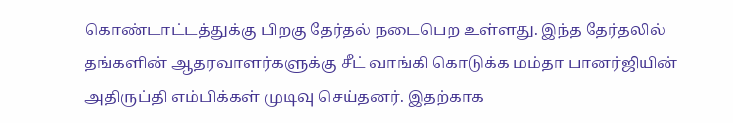கொண்டாட்டத்துக்கு பிறகு தேர்தல் நடைபெற உள்ளது. இந்த தேர்தலில் தங்களின் ஆதரவாளர்களுக்கு சீட் வாங்கி கொடுக்க மம்தா பானர்ஜியின் அதிருப்தி எம்பிக்கள் முடிவு செய்தனர். இதற்காக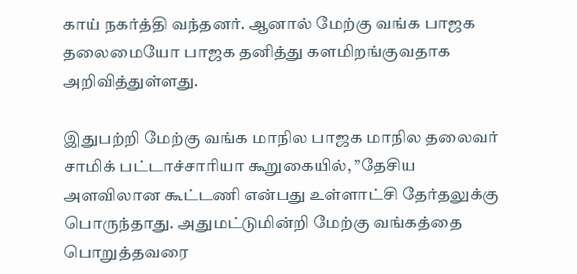காய் நகர்த்தி வந்தனர். ஆனால் மேற்கு வங்க பாஜக தலைமையோ பாஜக தனித்து களமிறங்குவதாக அறிவித்துள்ளது.

இதுபற்றி மேற்கு வங்க மாநில பாஜக மாநில தலைவர் சாமிக் பட்டாச்சாரியா கூறுகையில், ”தேசிய அளவிலான கூட்டணி என்பது உள்ளாட்சி தேர்தலுக்கு பொருந்தாது. அதுமட்டுமின்றி மேற்கு வங்கத்தை பொறுத்தவரை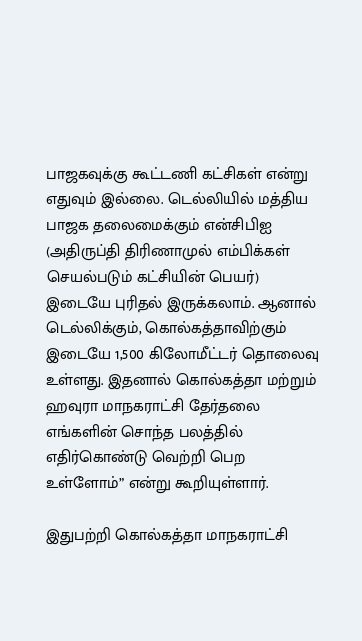பாஜகவுக்கு கூட்டணி கட்சிகள் என்று எதுவும் இல்லை. டெல்லியில் மத்திய பாஜக தலைமைக்கும் என்சிபிஐ (அதிருப்தி திரிணாமுல் எம்பிக்கள் செயல்படும் கட்சியின் பெயர்) இடையே புரிதல் இருக்கலாம். ஆனால் டெல்லிக்கும், கொல்கத்தாவிற்கும் இடையே 1,500 கிலோமீட்டர் தொலைவு உள்ளது. இதனால் கொல்கத்தா மற்றும் ஹவுரா மாநகராட்சி தேர்தலை எங்களின் சொந்த பலத்தில் எதிர்கொண்டு வெற்றி பெற உள்ளோம்” என்று கூறியுள்ளார்.

இதுபற்றி கொல்கத்தா மாநகராட்சி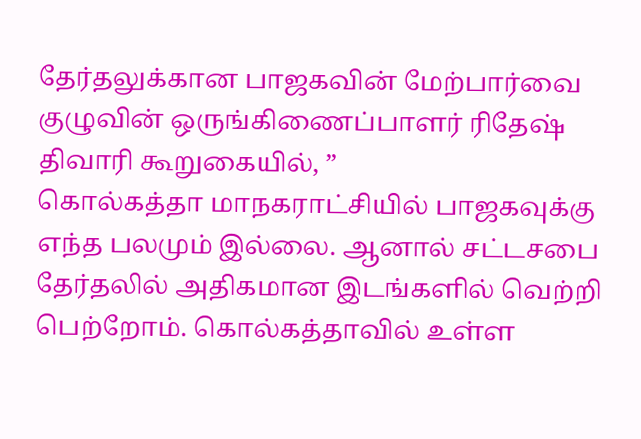தேர்தலுக்கான பாஜகவின் மேற்பார்வை குழுவின் ஒருங்கிணைப்பாளர் ரிதேஷ் திவாரி கூறுகையில், ”
கொல்கத்தா மாநகராட்சியில் பாஜகவுக்கு எந்த பலமும் இல்லை. ஆனால் சட்டசபை தேர்தலில் அதிகமான இடங்களில் வெற்றி பெற்றோம். கொல்கத்தாவில் உள்ள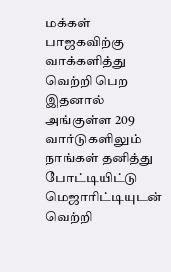மக்கள் பாஜகவிற்கு வாக்களித்து வெற்றி பெற இதனால் அங்குள்ள 209 வார்டுகளிலும் நாங்கள் தனித்து போட்டியிட்டு மெஜாரிட்டியுடன் வெற்றி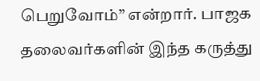பெறுவோம்” என்றார். பாஜக தலைவர்களின் இந்த கருத்து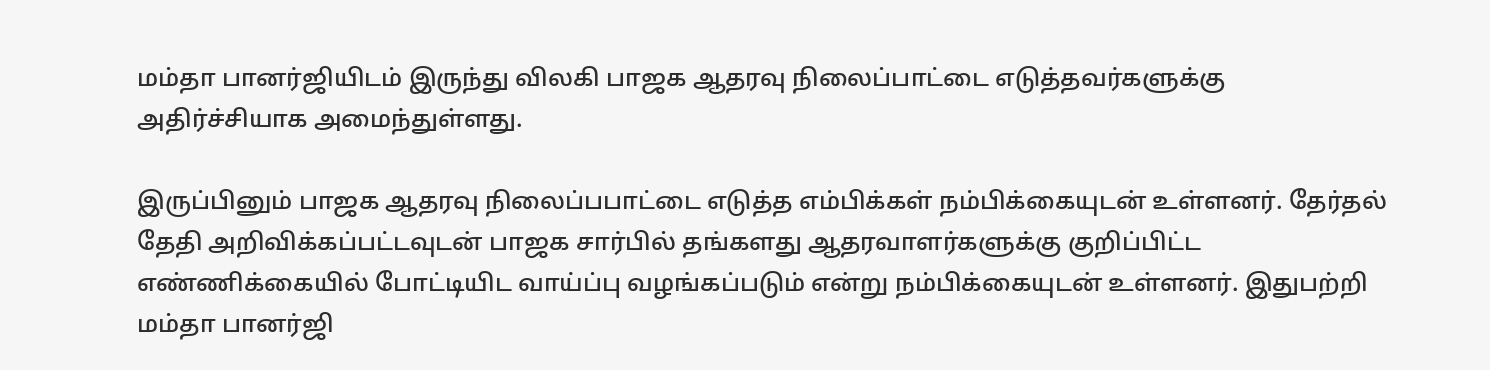மம்தா பானர்ஜியிடம் இருந்து விலகி பாஜக ஆதரவு நிலைப்பாட்டை எடுத்தவர்களுக்கு அதிர்ச்சியாக அமைந்துள்ளது.

இருப்பினும் பாஜக ஆதரவு நிலைப்பபாட்டை எடுத்த எம்பிக்கள் நம்பிக்கையுடன் உள்ளனர். தேர்தல் தேதி அறிவிக்கப்பட்டவுடன் பாஜக சார்பில் தங்களது ஆதரவாளர்களுக்கு குறிப்பிட்ட எண்ணிக்கையில் போட்டியிட வாய்ப்பு வழங்கப்படும் என்று நம்பிக்கையுடன் உள்ளனர். இதுபற்றி
மம்தா பானர்ஜி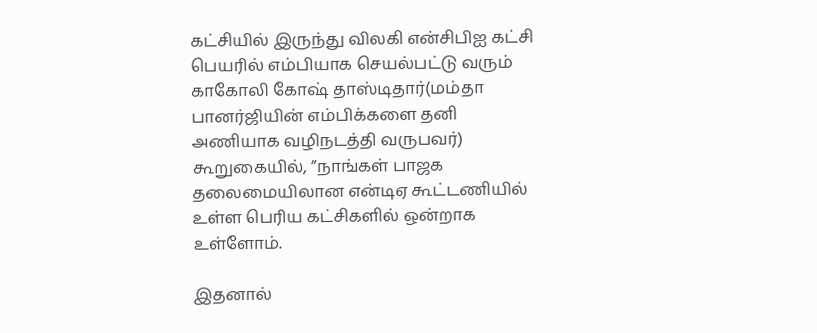கட்சியில் இருந்து விலகி என்சிபிஐ கட்சி பெயரில் எம்பியாக செயல்பட்டு வரும் காகோலி கோஷ் தாஸ்டிதார்(மம்தா பானர்ஜியின் எம்பிக்களை தனி அணியாக வழிநடத்தி வருபவர்) கூறுகையில், ”நாங்கள் பாஜக தலைமையிலான என்டிஏ கூட்டணியில் உள்ள பெரிய கட்சிகளில் ஒன்றாக உள்ளோம்.

இதனால்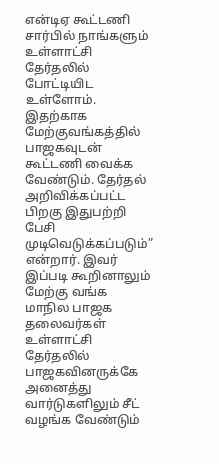என்டிஏ கூட்டணி சார்பில் நாங்களும் உள்ளாட்சி தேர்தலில் போட்டியிட உள்ளோம். இதற்காக மேற்குவங்கத்தில் பாஜகவுடன் கூட்டணி வைக்க வேண்டும். தேர்தல் அறிவிக்கப்பட்ட பிறகு இதுபற்றி பேசி முடிவெடுக்கப்படும்” என்றார். இவர் இப்படி கூறினாலும் மேற்கு வங்க மாநில பாஜக தலைவர்கள் உள்ளாட்சி தேர்தலில் பாஜகவினருக்கே அனைத்து வார்டுகளிலும் சீட் வழங்க வேண்டும்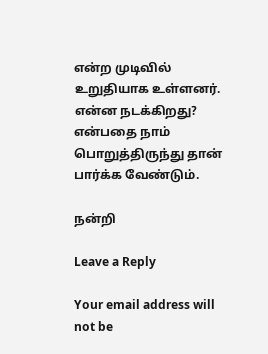என்ற முடிவில் உறுதியாக உள்ளனர். என்ன நடக்கிறது? என்பதை நாம் பொறுத்திருந்து தான் பார்க்க வேண்டும்.

நன்றி

Leave a Reply

Your email address will not be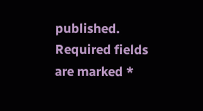published. Required fields are marked *